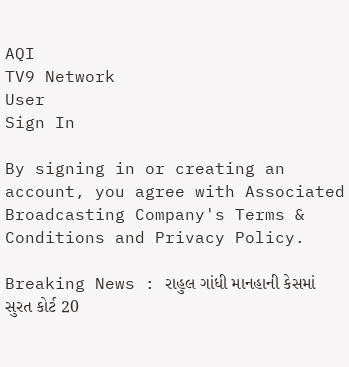AQI
TV9 Network
User
Sign In

By signing in or creating an account, you agree with Associated Broadcasting Company's Terms & Conditions and Privacy Policy.

Breaking News : રાહુલ ગાંધી માનહાની કેસમાં સુરત કોર્ટ 20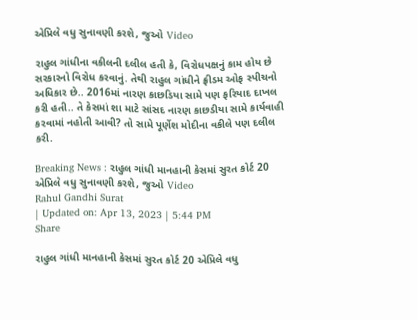એપ્રિલે વધુ સુનાવણી કરશે, જુઓ Video

રાહુલ ગાંધીના વકીલની દલીલ હતી કે, વિરોધપક્ષનું કામ હોય છે સરકારનો વિરોધ કરવાનું. તેથી રાહુલ ગાંધીને ફ્રીડમ ઓફ સ્પીચનો અધિકાર છે.. 2016માં નારણ કાછડિયા સામે પણ ફરિયાદ દાખલ કરી હતી.. તે કેસમાં શા માટે સાંસદ નારણ કાછડીયા સામે કાર્યવાહી કરવામાં નહોતી આવી? તો સામે પૂર્ણેશ મોદીના વકીલે પણ દલીલ કરી.

Breaking News : રાહુલ ગાંધી માનહાની કેસમાં સુરત કોર્ટ 20 એપ્રિલે વધુ સુનાવણી કરશે, જુઓ Video
Rahul Gandhi Surat
| Updated on: Apr 13, 2023 | 5:44 PM
Share

રાહુલ ગાંધી માનહાની કેસમાં સુરત કોર્ટ 20 એપ્રિલે વધુ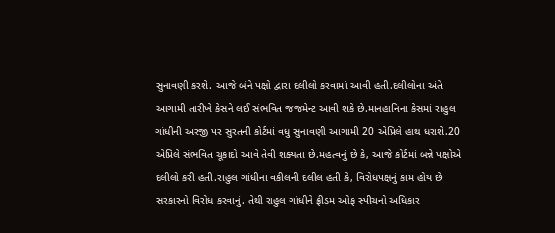સુનાવણી કરશે. આજે બંને પક્ષો દ્વારા દલીલો કરવામાં આવી હતી.દલીલોના અંતે આગામી તારીખે કેસને લઈ સંભવિત જજમેન્ટ આવી શકે છે.માનહાનિના કેસમાં રાહુલ ગાંધીની અરજી પર સુરતની કોર્ટમાં વધુ સુનાવણી આગામી 20 એપ્રિલે હાથ ધરાશે.20 એપ્રિલે સંભવિત ચૂકાદો આવે તેવી શક્યતા છે.મહત્વનું છે કે, આજે કોર્ટમાં બન્ને પક્ષોએ દલીલો કરી હતી.રાહુલ ગાંધીના વકીલની દલીલ હતી કે, વિરોધપક્ષનું કામ હોય છે સરકારનો વિરોધ કરવાનું. તેથી રાહુલ ગાંધીને ફ્રીડમ ઓફ સ્પીચનો અધિકાર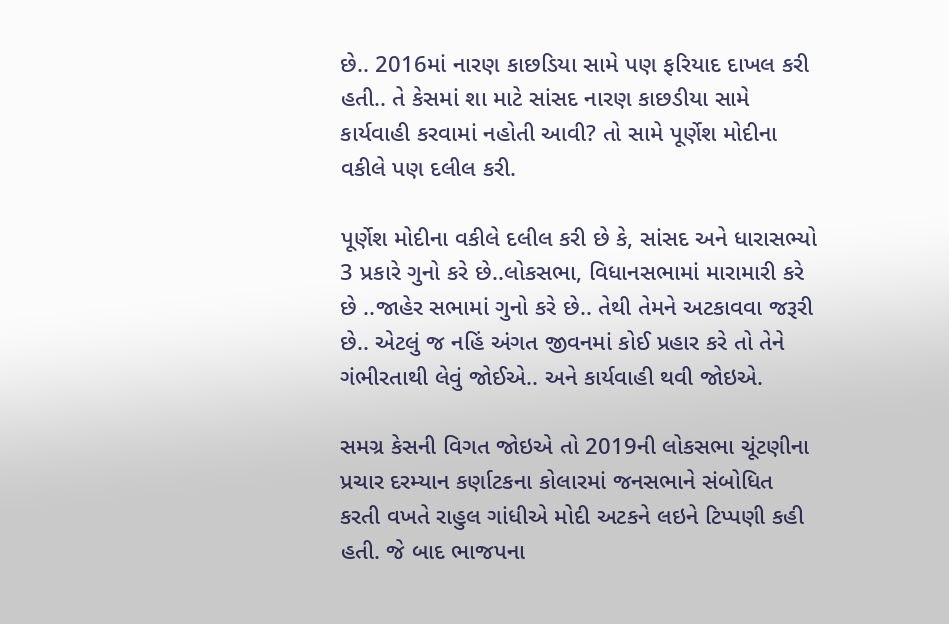છે.. 2016માં નારણ કાછડિયા સામે પણ ફરિયાદ દાખલ કરી હતી.. તે કેસમાં શા માટે સાંસદ નારણ કાછડીયા સામે કાર્યવાહી કરવામાં નહોતી આવી? તો સામે પૂર્ણેશ મોદીના વકીલે પણ દલીલ કરી.

પૂર્ણેશ મોદીના વકીલે દલીલ કરી છે કે, સાંસદ અને ધારાસભ્યો 3 પ્રકારે ગુનો કરે છે..લોકસભા, વિધાનસભામાં મારામારી કરે છે ..જાહેર સભામાં ગુનો કરે છે.. તેથી તેમને અટકાવવા જરૂરી છે.. એટલું જ નહિં અંગત જીવનમાં કોઈ પ્રહાર કરે તો તેને ગંભીરતાથી લેવું જોઈએ.. અને કાર્યવાહી થવી જોઇએ.

સમગ્ર કેસની વિગત જોઇએ તો 2019ની લોકસભા ચૂંટણીના પ્રચાર દરમ્યાન કર્ણાટકના કોલારમાં જનસભાને સંબોધિત કરતી વખતે રાહુલ ગાંધીએ મોદી અટકને લઇને ટિપ્પણી કહી હતી. જે બાદ ભાજપના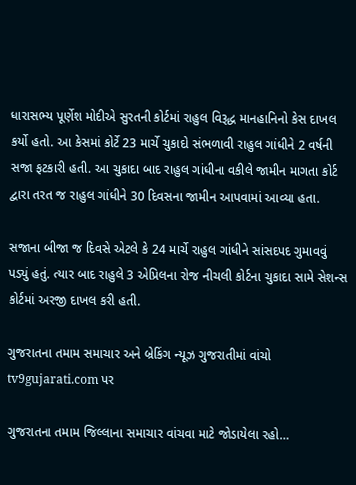ધારાસભ્ય પૂર્ણેશ મોદીએ સુરતની કોર્ટમાં રાહુલ વિરૂદ્ધ માનહાનિનો કેસ દાખલ કર્યો હતો. આ કેસમાં કોર્ટે 23 માર્ચે ચુકાદો સંભળાવી રાહુલ ગાંધીને 2 વર્ષની સજા ફટકારી હતી. આ ચુકાદા બાદ રાહુલ ગાંધીના વકીલે જામીન માગતા કોર્ટ દ્વારા તરત જ રાહુલ ગાંધીને 30 દિવસના જામીન આપવામાં આવ્યા હતા.

સજાના બીજા જ દિવસે એટલે કે 24 માર્ચે રાહુલ ગાંધીને સાંસદપદ ગુમાવવું પડ્યું હતું. ત્યાર બાદ રાહુલે 3 એપ્રિલના રોજ નીચલી કોર્ટના ચુકાદા સામે સેશન્સ કોર્ટમાં અરજી દાખલ કરી હતી.

ગુજરાતના તમામ સમાચાર અને બ્રેકિંગ ન્યૂઝ ગુજરાતીમાં વાંચો tv9gujarati.com પર

ગુજરાતના તમામ જિલ્લાના સમાચાર વાંચવા માટે જોડાયેલા રહો…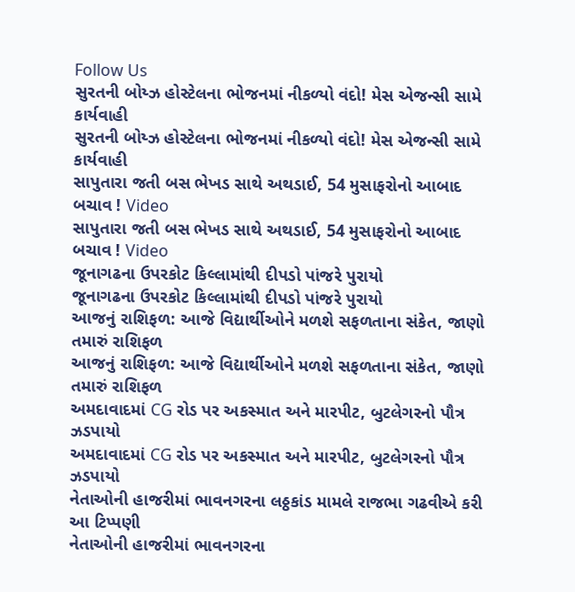Follow Us
સુરતની બોય્ઝ હોસ્ટેલના ભોજનમાં નીકળ્યો વંદો! મેસ એજન્સી સામે કાર્યવાહી
સુરતની બોય્ઝ હોસ્ટેલના ભોજનમાં નીકળ્યો વંદો! મેસ એજન્સી સામે કાર્યવાહી
સાપુતારા જતી બસ ભેખડ સાથે અથડાઈ, 54 મુસાફરોનો આબાદ બચાવ ! Video
સાપુતારા જતી બસ ભેખડ સાથે અથડાઈ, 54 મુસાફરોનો આબાદ બચાવ ! Video
જૂનાગઢના ઉપરકોટ કિલ્લામાંથી દીપડો પાંજરે પુરાયો
જૂનાગઢના ઉપરકોટ કિલ્લામાંથી દીપડો પાંજરે પુરાયો
આજનું રાશિફળ: આજે વિદ્યાર્થીઓને મળશે સફળતાના સંકેત, જાણો તમારું રાશિફળ
આજનું રાશિફળ: આજે વિદ્યાર્થીઓને મળશે સફળતાના સંકેત, જાણો તમારું રાશિફળ
અમદાવાદમાં CG રોડ પર અકસ્માત અને મારપીટ, બુટલેગરનો પૌત્ર ઝડપાયો
અમદાવાદમાં CG રોડ પર અકસ્માત અને મારપીટ, બુટલેગરનો પૌત્ર ઝડપાયો
નેતાઓની હાજરીમાં ભાવનગરના લઠ્ઠકાંડ મામલે રાજભા ગઢવીએ કરી આ ટિપ્પણી
નેતાઓની હાજરીમાં ભાવનગરના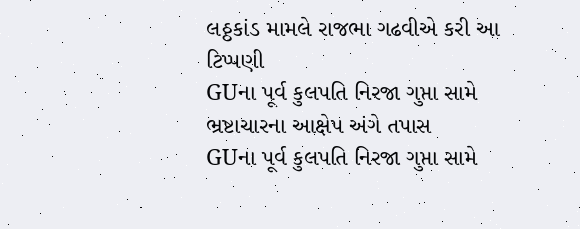લઠ્ઠકાંડ મામલે રાજભા ગઢવીએ કરી આ ટિપ્પણી
GUના પૂર્વ કુલપતિ નિરજા ગુપ્તા સામે ભ્રષ્ટાચારના આક્ષેપ અંગે તપાસ
GUના પૂર્વ કુલપતિ નિરજા ગુપ્તા સામે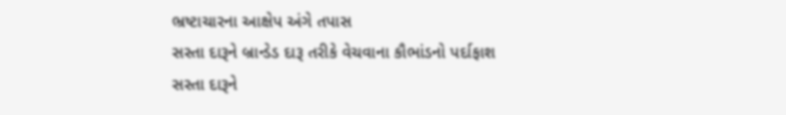ભ્રષ્ટાચારના આક્ષેપ અંગે તપાસ
સસ્તા દારૂને બ્રાન્ડેડ દારૂ તરીકે વેચવાના કૌભાંડનો પર્દાફાશ
સસ્તા દારૂને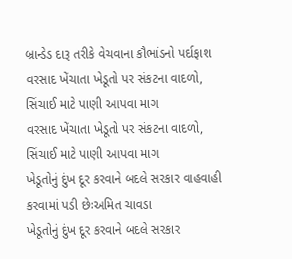બ્રાન્ડેડ દારૂ તરીકે વેચવાના કૌભાંડનો પર્દાફાશ
વરસાદ ખેંચાતા ખેડૂતો પર સંકટના વાદળો, સિંચાઈ માટે પાણી આપવા માગ
વરસાદ ખેંચાતા ખેડૂતો પર સંકટના વાદળો, સિંચાઈ માટે પાણી આપવા માગ
ખેડૂતોનું દુંખ દૂર કરવાને બદલે સરકાર વાહવાહી કરવામાં પડી છેઃઅમિત ચાવડા
ખેડૂતોનું દુંખ દૂર કરવાને બદલે સરકાર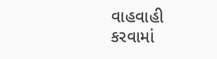વાહવાહી કરવામાં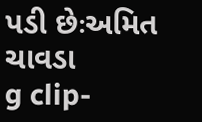પડી છેઃઅમિત ચાવડા
g clip-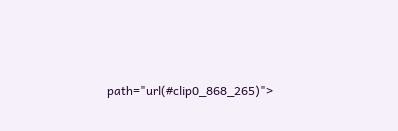path="url(#clip0_868_265)">